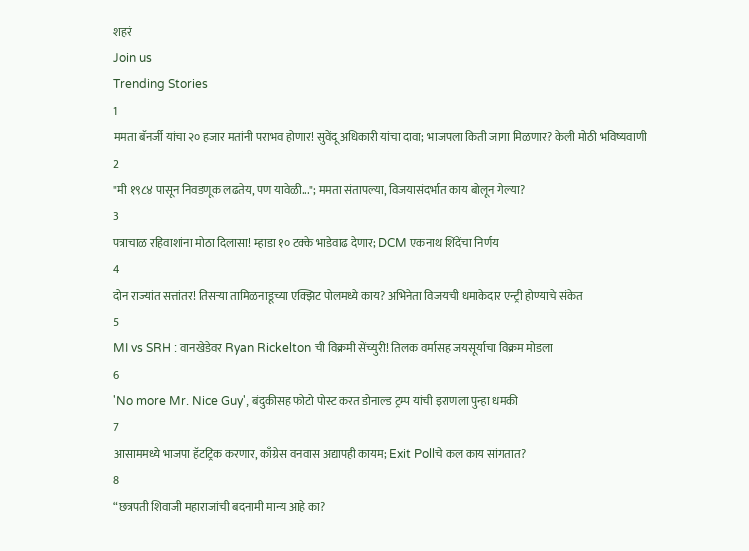शहरं
Join us
Trending Stories
1
ममता बॅनर्जी यांचा २० हजार मतांनी पराभव होणार! सुवेंदू अधिकारी यांचा दावा; भाजपला किती जागा मिळणार? केली मोठी भविष्यवाणी
2
"मी १९८४ पासून निवडणूक लढतेय, पण यावेळी..."; ममता संतापल्या, विजयासंदर्भात काय बोलून गेल्या?
3
पत्राचाळ रहिवाशांना मोठा दिलासा! म्हाडा १० टक्के भाडेवाढ देणार; DCM एकनाथ शिंदेंचा निर्णय
4
दोन राज्यांत सत्तांतर! तिसऱ्या तामिळनाडूच्या एक्झिट पोलमध्ये काय? अभिनेता विजयची धमाकेदार एन्ट्री होण्याचे संकेत
5
MI vs SRH : वानखेडेवर Ryan Rickelton ची विक्रमी सेंच्युरी! तिलक वर्मासह जयसूर्याचा विक्रम मोडला
6
'No more Mr. Nice Guy', बंदुकीसह फोटो पोस्ट करत डोनाल्ड ट्रम्प यांची इराणला पुन्हा धमकी
7
आसाममध्ये भाजपा हॅटट्रिक करणार, काँग्रेस वनवास अद्यापही कायम; Exit Pollचे कल काय सांगतात?
8
“छत्रपती शिवाजी महाराजांची बदनामी मान्य आहे का?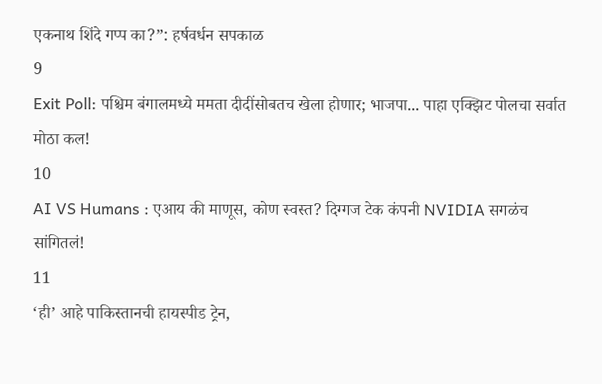एकनाथ शिंदे गप्प का?”: हर्षवर्धन सपकाळ
9
Exit Poll: पश्चिम बंगालमध्ये ममता दीदींसोबतच खेला होणार; भाजपा... पाहा एक्झिट पोलचा सर्वात मोठा कल!
10
AI VS Humans : एआय की माणूस, कोण स्वस्त? दिग्गज टेक कंपनी NVIDIA सगळंच सांगितलं!
11
‘ही’ आहे पाकिस्तानची हायस्पीड ट्रेन,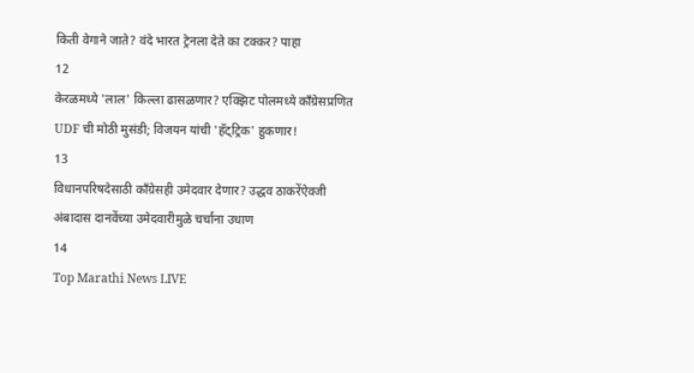किती वेगाने जाते? वंदे भारत ट्रेनला देते का टक्कर? पाहा
12
केरळमध्ये 'लाल' किल्ला ढासळणार? एक्झिट पोलमध्ये काँग्रेसप्रणित UDF ची मोठी मुसंडी; विजयन यांची 'हॅट्ट्रिक' हुकणार!
13
विधानपरिषदेसाठी काँग्रेसही उमेदवार देणार? उद्धव ठाकरेंऐवजी अंबादास दानवेंच्या उमेदवारीमुळे चर्चांना उधाण
14
Top Marathi News LIVE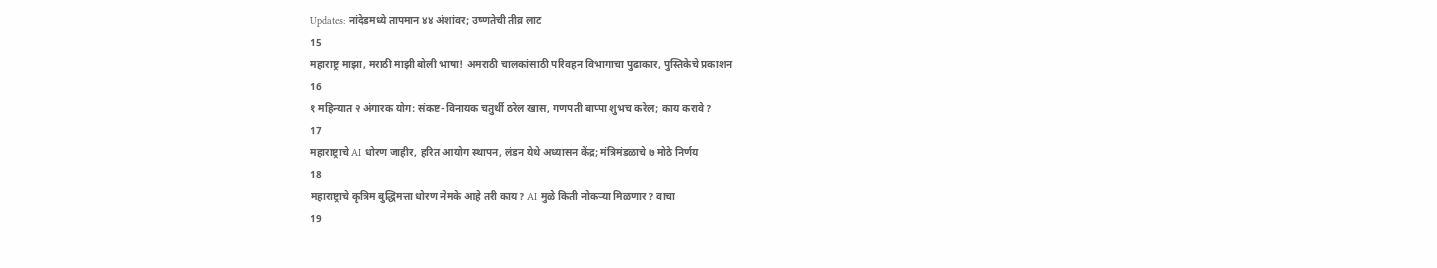Updates: नांदेडमध्ये तापमान ४४ अंशांवर; उष्णतेची तीव्र लाट
15
महाराष्ट्र माझा, मराठी माझी बोली भाषा! अमराठी चालकांसाठी परिवहन विभागाचा पुढाकार, पुस्तिकेचे प्रकाशन
16
१ महिन्यात २ अंगारक योग: संकष्ट-विनायक चतुर्थी ठरेल खास, गणपती बाप्पा शुभच करेल; काय करावे?
17
महाराष्ट्राचे AI धोरण जाहीर, हरित आयोग स्थापन, लंडन येथे अध्यासन केंद्र; मंत्रिमंडळाचे ७ मोठे निर्णय
18
महाराष्ट्राचे कृत्रिम बुद्धिमत्ता धोरण नेमके आहे तरी काय? AI मुळे किती नोकऱ्या मिळणार? वाचा
19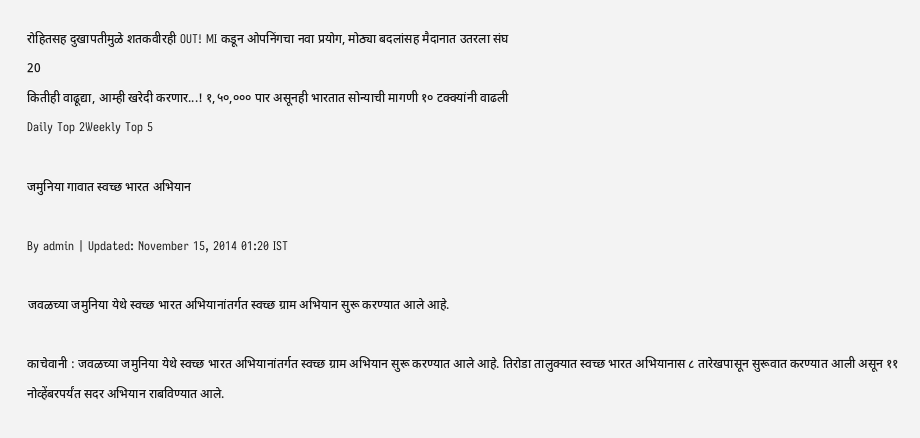रोहितसह दुखापतीमुळे शतकवीरही OUT! MI कडून ओपनिंगचा नवा प्रयोग, मोठ्या बदलांसह मैदानात उतरला संघ
20
कितीही वाढूद्या, आम्ही खरेदी करणार...! १,५०,००० पार असूनही भारतात सोन्याची मागणी १० टक्क्यांनी वाढली
Daily Top 2Weekly Top 5

जमुनिया गावात स्वच्छ भारत अभियान

By admin | Updated: November 15, 2014 01:20 IST

जवळच्या जमुनिया येथे स्वच्छ भारत अभियानांतर्गत स्वच्छ ग्राम अभियान सुरू करण्यात आले आहे.

काचेवानी : जवळच्या जमुनिया येथे स्वच्छ भारत अभियानांतर्गत स्वच्छ ग्राम अभियान सुरू करण्यात आले आहे. तिरोडा तालुक्यात स्वच्छ भारत अभियानास ८ तारेखपासून सुरूवात करण्यात आली असून ११ नोव्हेंबरपर्यंत सदर अभियान राबविण्यात आले.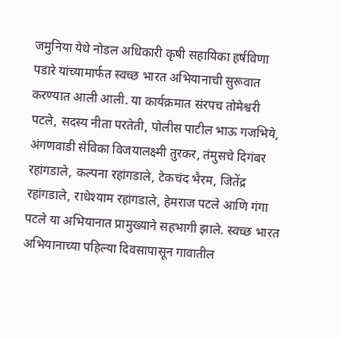जमुनिया येथे नोडल अधिकारी कृषी सहायिका हर्षविणा पडारे यांच्यामार्फत स्वच्छ भारत अभियानाची सुरूवात करण्यात आली आली. या कार्यक्रमात संरपच तोमेश्वरी पटले, सदस्य नीता परतेती, पोलीस पाटील भाऊ गजभिये, अंगणवाडी सेविका विजयालक्ष्मी तुरकर, तंमुसचे दिगंबर रहांगडाले, कल्पना रहांगडाले, टेकचंद भैरम, जितेंद्र रहांगडाले, राधेश्याम रहांगडाले, हेमराज पटले आणि गंगा पटले या अभियानात प्रामुख्याने सहभागी झाले. स्वच्छ भारत अभियानाच्या पहिल्या दिवसापासून गावातील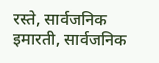रस्ते, सार्वजनिक इमारती, सार्वजनिक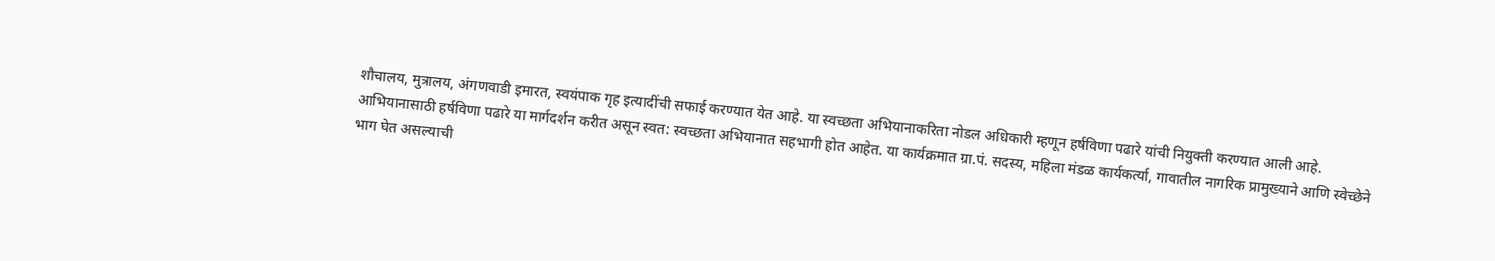शौचालय, मुत्रालय, अंगणवाडी इमारत, स्वयंपाक गृह इत्यादींची सफाई करण्यात येत आहे. या स्वच्छता अभियानाकरिता नोडल अधिकारी म्हणून हर्षविणा पढारे यांची नियुक्ती करण्यात आली आहे. आभियानासाठी हर्षविणा पढारे या मार्गदर्शन करीत असून स्वत: स्वच्छता अभियानात सहभागी होत आहेत. या कार्यक्रमात ग्रा.पं. सदस्य, महिला मंडळ कार्यकर्त्या, गावातील नागरिक प्रामुख्याने आणि स्वेच्छेने भाग घेत असल्याची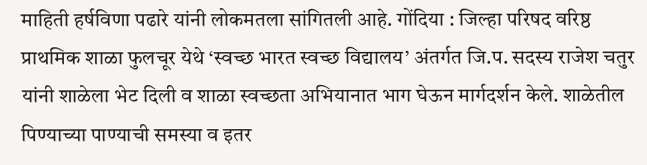माहिती हर्षविणा पढारे यांनी लोकमतला सांगितली आहे. गोंदिया : जिल्हा परिषद वरिष्ठ प्राथमिक शाळा फुलचूर येथे ‘स्वच्छ भारत स्वच्छ विद्यालय’ अंतर्गत जि.प. सदस्य राजेश चतुर यांनी शाळेला भेट दिली व शाळा स्वच्छता अभियानात भाग घेऊन मार्गदर्शन केले. शाळेतील पिण्याच्या पाण्याची समस्या व इतर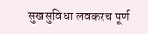सुखसुविधा लवकरच पूर्ण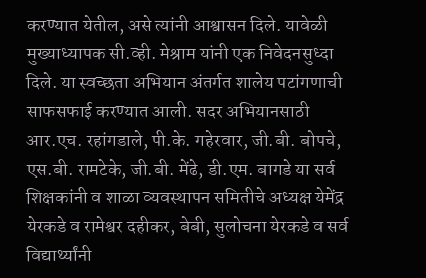करण्यात येतील, असे त्यांनी आश्वासन दिले. यावेळी मुख्याध्यापक सी.व्ही. मेश्राम यांनी एक निवेदनसुध्दा दिले. या स्वच्छता अभियान अंतर्गत शालेय पटांगणाची साफसफाई करण्यात आली. सदर अभियानसाठी आर.एच. रहांगडाले, पी.के. गहेरवार, जी.बी. बोपचे, एस.बी. रामटेके, जी.बी. मेंढे, डी.एम. बागडे या सर्व शिक्षकांनी व शाळा व्यवस्थापन समितीचे अध्यक्ष येमेंद्र येरकडे व रामेश्वर दहीकर, बेबी, सुलोचना येरकडे व सर्व विद्यार्थ्यांनी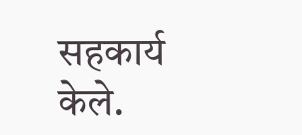सहकार्य केले.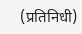(प्रतिनिधी)